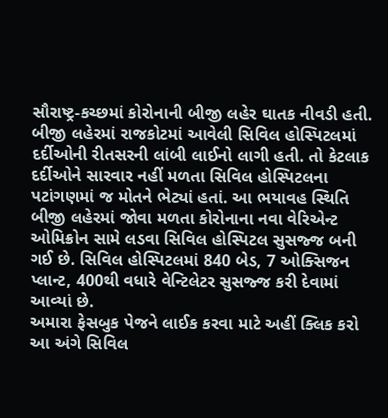સૌરાષ્ટ્ર-કચ્છમાં કોરોનાની બીજી લહેર ઘાતક નીવડી હતી. બીજી લહેરમાં રાજકોટમાં આવેલી સિવિલ હોસ્પિટલમાં દર્દીઓની રીતસરની લાંબી લાઈનો લાગી હતી. તો કેટલાક દર્દીઓને સારવાર નહીં મળતા સિવિલ હોસ્પિટલના પટાંગણમાં જ મોતને ભેટ્યાં હતાં. આ ભયાવહ સ્થિતિ બીજી લહેરમાં જોવા મળતા કોરોનાના નવા વેરિએન્ટ ઓમિક્રોન સામે લડવા સિવિલ હોસ્પિટલ સુસજ્જ બની ગઈ છે. સિવિલ હોસ્પિટલમાં 840 બેડ, 7 ઓક્સિજન પ્લાન્ટ, 400થી વધારે વેન્ટિલેટર સુસજ્જ કરી દેવામાં આવ્યાં છે.
અમારા ફેસબુક પેજને લાઈક કરવા માટે અહીં ક્લિક કરો
આ અંગે સિવિલ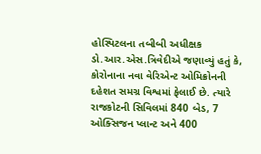હોસ્પિટલના તબીબી અધીક્ષક ડો.આર.એસ.ત્રિવેદીએ જણાવ્યું હતું કે, કોરોનાના નવા વેરિએન્ટ ઓમિક્રોનની દહેશત સમગ્ર વિશ્વમાં ફેલાઈ છે. ત્યારે રાજકોટની સિવિલમાં 840 બેડ, 7 ઓક્સિજન પ્લાન્ટ અને 400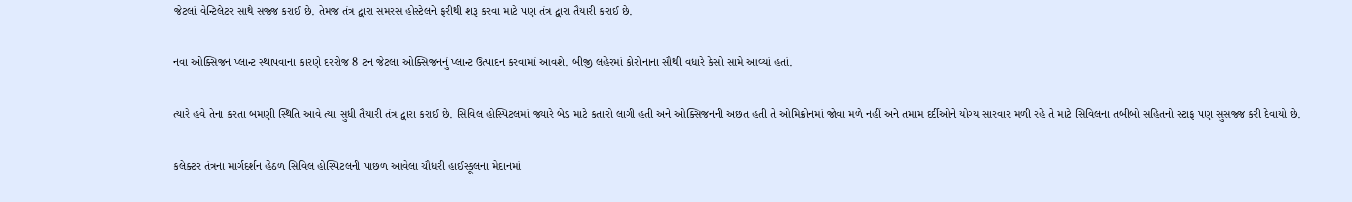જેટલાં વેન્ટિલેટર સાથે સજ્જ કરાઈ છે. તેમજ તંત્ર દ્વારા સમરસ હોસ્ટેલને ફરીથી શરૂ કરવા માટે પણ તંત્ર દ્વારા તૈયારી કરાઈ છે.

નવા ઓક્સિજન પ્લાન્ટ સ્થાપવાના કારણે દરરોજ 8 ટન જેટલા ઓક્સિજનનું પ્લાન્ટ ઉત્પાદન કરવામાં આવશે. બીજી લહેરમાં કોરોનાના સૌથી વધારે કેસો સામે આવ્યાં હતાં.

ત્યારે હવે તેના કરતા બમણી સ્થિતિ આવે ત્યા સુધી તૈયારી તંત્ર દ્વારા કરાઈ છે. સિવિલ હોસ્પિટલમાં જ્યારે બેડ માટે કતારો લાગી હતી અને ઓક્સિજનની અછત હતી તે ઓમિક્રોનમાં જોવા મળે નહીં અને તમામ દર્દીઓને યોગ્ય સારવાર મળી રહે તે માટે સિવિલના તબીબો સહિતનો સ્ટાફ પણ સુસજ્જ કરી દેવાયો છે.

કલેક્ટર તંત્રના માર્ગદર્શન હેઠળ સિવિલ હોસ્પિટલની પાછળ આવેલા ચૌધરી હાઈસ્કૂલના મેદાનમાં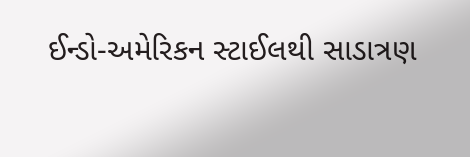ઈન્ડો-અમેરિકન સ્ટાઈલથી સાડાત્રણ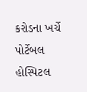કરોડના ખર્ચે પોર્ટેબલ હોસ્પિટલ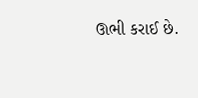ઊભી કરાઈ છે.